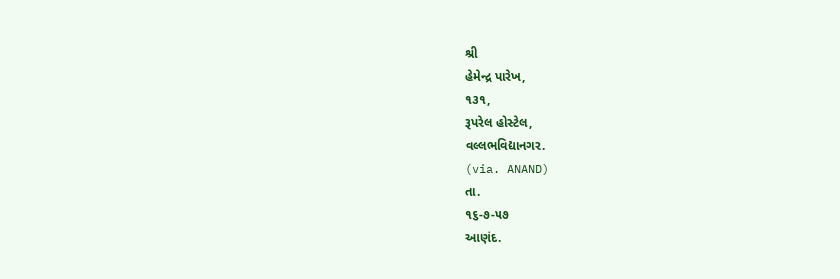શ્રી
હેમેન્દ્ર પારેખ,
૧૩૧,
રૂપરેલ હોસ્ટેલ,
વલ્લભવિદ્યાનગર.
(via. ANAND)
તા.
૧૬-૭-૫૭
આણંદ.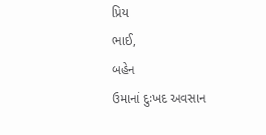પ્રિય
ભાઈ,
બહેન
ઉમાનાં દુઃખદ અવસાન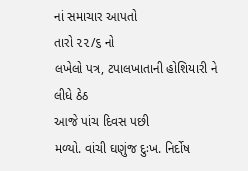નાં સમાચાર આપતો
તારો ૨૨/૬ નો
લખેલો પત્ર, ટપાલખાતાની હોશિયારી ને લીધે ઠેઠ
આજે પાંચ દિવસ પછી
મળ્યો. વાંચી ઘણુંજ દુઃખ. નિર્દોષ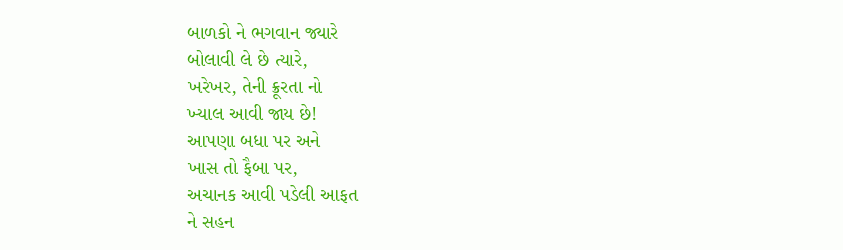બાળકો ને ભગવાન જ્યારે
બોલાવી લે છે ત્યારે,
ખરેખર, તેની ક્રૂરતા નો
ખ્યાલ આવી જાય છે!
આપણા બધા પર અને
ખાસ તો ફૈબા પર,
અચાનક આવી પડેલી આફત
ને સહન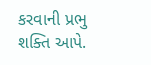કરવાની પ્રભુ
શક્તિ આપે.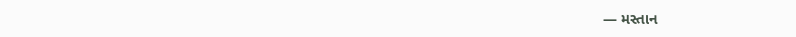— મસ્તાન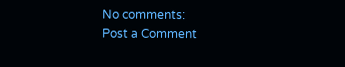No comments:
Post a Comment